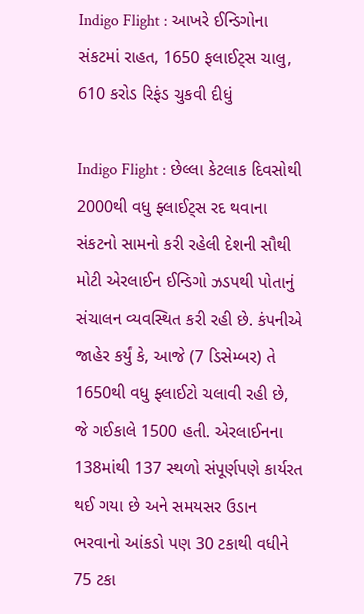Indigo Flight : આખરે ઈન્ડિગોના સંકટમાં રાહત, 1650 ફલાઈટ્સ ચાલુ, 610 કરોડ રિફંડ ચુકવી દીધું

Indigo Flight : છેલ્લા કેટલાક દિવસોથી 2000થી વધુ ફ્લાઈટ્સ રદ થવાના સંકટનો સામનો કરી રહેલી દેશની સૌથી મોટી એરલાઈન ઈન્ડિગો ઝડપથી પોતાનું સંચાલન વ્યવસ્થિત કરી રહી છે. કંપનીએ જાહેર કર્યું કે, આજે (7 ડિસેમ્બર) તે 1650થી વધુ ફ્લાઈટો ચલાવી રહી છે, જે ગઈકાલે 1500 હતી. એરલાઈનના 138માંથી 137 સ્થળો સંપૂર્ણપણે કાર્યરત થઈ ગયા છે અને સમયસર ઉડાન ભરવાનો આંકડો પણ 30 ટકાથી વધીને 75 ટકા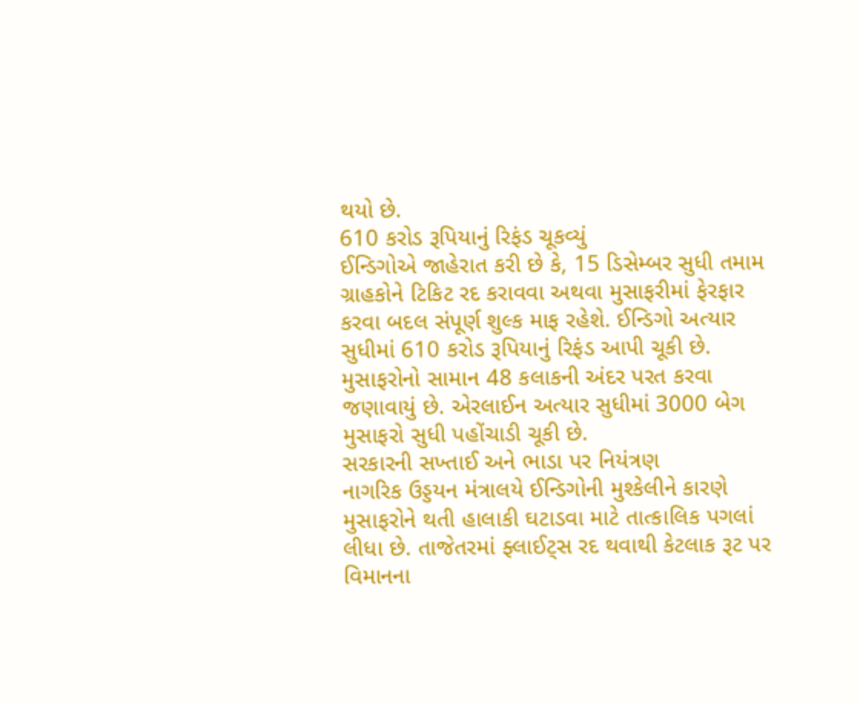થયો છે.
610 કરોડ રૂપિયાનું રિફંડ ચૂકવ્યું
ઈન્ડિગોએ જાહેરાત કરી છે કે, 15 ડિસેમ્બર સુધી તમામ ગ્રાહકોને ટિકિટ રદ કરાવવા અથવા મુસાફરીમાં ફેરફાર કરવા બદલ સંપૂર્ણ શુલ્ક માફ રહેશે. ઈન્ડિગો અત્યાર સુધીમાં 610 કરોડ રૂપિયાનું રિફંડ આપી ચૂકી છે. મુસાફરોનો સામાન 48 કલાકની અંદર પરત કરવા જણાવાયું છે. એરલાઈન અત્યાર સુધીમાં 3000 બેગ મુસાફરો સુધી પહોંચાડી ચૂકી છે.
સરકારની સખ્તાઈ અને ભાડા પર નિયંત્રણ
નાગરિક ઉડ્ડયન મંત્રાલયે ઈન્ડિગોની મુશ્કેલીને કારણે મુસાફરોને થતી હાલાકી ઘટાડવા માટે તાત્કાલિક પગલાં લીધા છે. તાજેતરમાં ફ્લાઈટ્સ રદ થવાથી કેટલાક રૂટ પર વિમાનના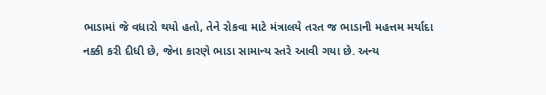ભાડામાં જે વધારો થયો હતો, તેને રોકવા માટે મંત્રાલયે તરત જ ભાડાની મહત્તમ મર્યાદા નક્કી કરી દીધી છે, જેના કારણે ભાડા સામાન્ય સ્તરે આવી ગયા છે. અન્ય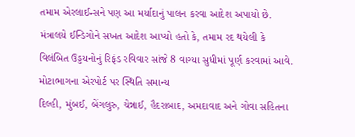તમામ એરલાઈન્સને પણ આ મર્યાદાનું પાલન કરવા આદેશ અપાયો છે. મંત્રાલયે ઈન્ડિગોને સખત આદેશ આપ્યો હતો કે, તમામ રદ થયેલી કે વિલંબિત ઉડ્ડયનોનું રિફંડ રવિવાર સાંજે 8 વાગ્યા સુધીમાં પૂર્ણ કરવામાં આવે.
મોટાભાગના એરપોર્ટ પર સ્થિતિ સમાન્ય
દિલ્હી, મુંબઈ, બેંગલુરુ, ચેન્નાઈ, હૈદરાબાદ, અમદાવાદ અને ગોવા સહિતના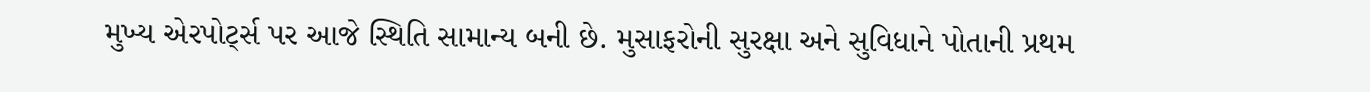મુખ્ય એરપોર્ટ્સ પર આજે સ્થિતિ સામાન્ય બની છે. મુસાફરોની સુરક્ષા અને સુવિધાને પોતાની પ્રથમ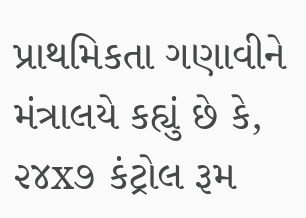પ્રાથમિકતા ગણાવીને મંત્રાલયે કહ્યું છે કે, ૨૪x૭ કંટ્રોલ રૂમ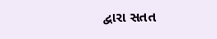દ્વારા સતત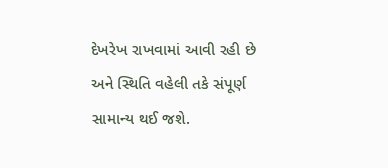દેખરેખ રાખવામાં આવી રહી છે અને સ્થિતિ વહેલી તકે સંપૂર્ણ સામાન્ય થઈ જશે.